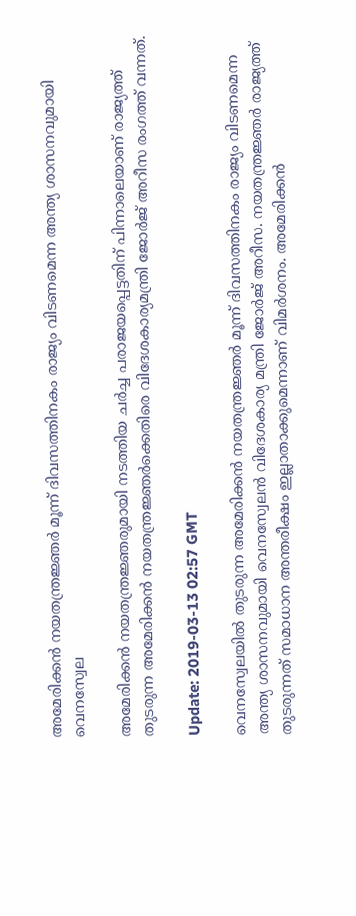അമേരിക്കന്‍ നയതന്ത്രജ്ഞര്‍ മൂന്ന് ദിവസത്തിനകം രാജ്യം വിടണമെന്ന അന്ത്യ ശാസനവുമായി വെനസ്വേല

അമേരിക്കന്‍ നയതന്ത്രജ്ഞരുമായി നടത്തിയ ചര്‍ച്ച പരാജയപ്പെട്ടതിന് പിന്നാലെയാണ് രാജ്യത്ത് തുടരുന്ന അമേരിക്കന്‍ നയതന്ത്രജ്ഞര്‍ക്കെതിരെ വിദേശകാര്യമന്ത്രി ജോര്‍ജ് അറീസ രംഗത്ത് വന്നത്.

Update: 2019-03-13 02:57 GMT

വെനസ്വേലയില്‍ തുടരുന്ന അമേരിക്കന്‍ നയതന്ത്രജ്ഞര്‍ മൂന്ന് ദിവസത്തിനകം രാജ്യം വിടണമെന്ന അന്ത്യ ശാസനവുമായി വെനസ്വേലന്‍ വിദേശകാര്യ മന്ത്രി ജോര്‍ജ് അറീസ. നയതന്ത്രജ്ഞര്‍ രാജ്യത്ത് തുടരുന്നത് സമാധാന അന്തരീക്ഷം ഇല്ലാതാക്കുമെന്നാണ് വിമര്‍ശനം. അമേരിക്കന്‍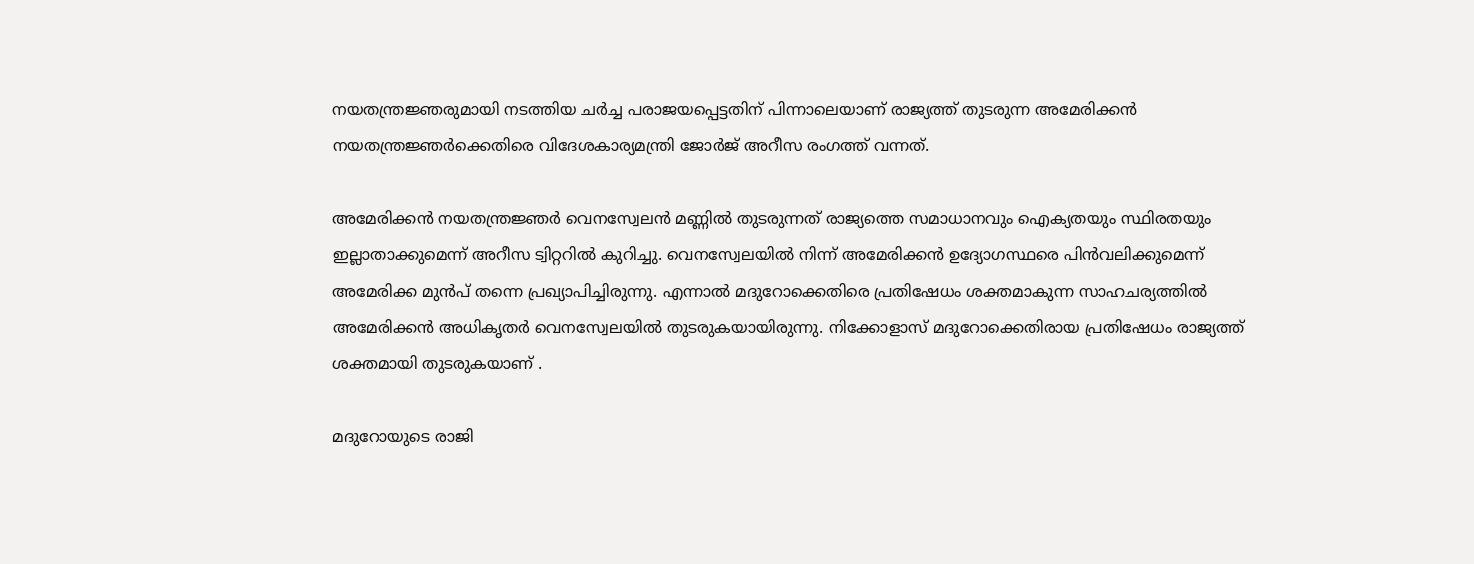നയതന്ത്രജ്ഞരുമായി നടത്തിയ ചര്‍ച്ച പരാജയപ്പെട്ടതിന് പിന്നാലെയാണ് രാജ്യത്ത് തുടരുന്ന അമേരിക്കന്‍ നയതന്ത്രജ്ഞര്‍ക്കെതിരെ വിദേശകാര്യമന്ത്രി ജോര്‍ജ് അറീസ രംഗത്ത് വന്നത്.

അമേരിക്കന്‍ നയതന്ത്രജ്ഞര്‍ വെനസ്വേലന്‍ മണ്ണില്‍ തുടരുന്നത് രാജ്യത്തെ സമാധാനവും ഐക്യതയും സ്ഥിരതയും ഇല്ലാതാക്കുമെന്ന് അറീസ ട്വിറ്ററില്‍ കുറിച്ചു. വെനസ്വേലയില്‍ നിന്ന് അമേരിക്കന്‍ ഉദ്യോഗസ്ഥരെ പിന്‍വലിക്കുമെന്ന് അമേരിക്ക മുന്‍പ് തന്നെ പ്രഖ്യാപിച്ചിരുന്നു. എന്നാല്‍ മദുറോക്കെതിരെ പ്രതിഷേധം ശക്തമാകുന്ന സാഹചര്യത്തില്‍ അമേരിക്കന്‍ അധികൃതര്‍ വെനസ്വേലയില്‍ തുടരുകയായിരുന്നു. നിക്കോളാസ് മദുറോക്കെതിരായ പ്രതിഷേധം രാജ്യത്ത് ശക്തമായി തുടരുകയാണ് .

മദുറോയുടെ രാജി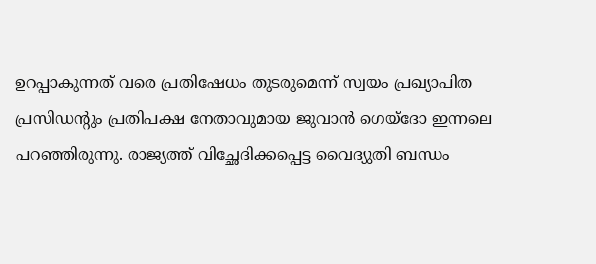ഉറപ്പാകുന്നത് വരെ പ്രതിഷേധം തുടരുമെന്ന് സ്വയം പ്രഖ്യാപിത പ്രസിഡന്റും പ്രതിപക്ഷ നേതാവുമായ ജുവാന്‍ ഗെയ്ദോ ഇന്നലെ പറഞ്ഞിരുന്നു. രാജ്യത്ത് വിച്ഛേദിക്കപ്പെട്ട വൈദ്യുതി ബന്ധം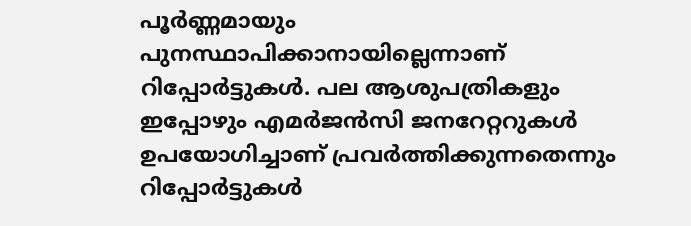പൂര്‍ണ്ണമായും പുനസ്ഥാപിക്കാനായില്ലെന്നാണ് റിപ്പോര്‍ട്ടുകൾ. പല ആശുപത്രികളും ഇപ്പോഴും എമര്‍ജന്‍സി ജനറേറ്ററുകൾ ഉപയോഗിച്ചാണ് പ്രവര്‍ത്തിക്കുന്നതെന്നും റിപ്പോര്‍ട്ടുകൾ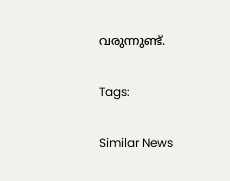വരുന്നുണ്ട്.

Tags:

Similar News